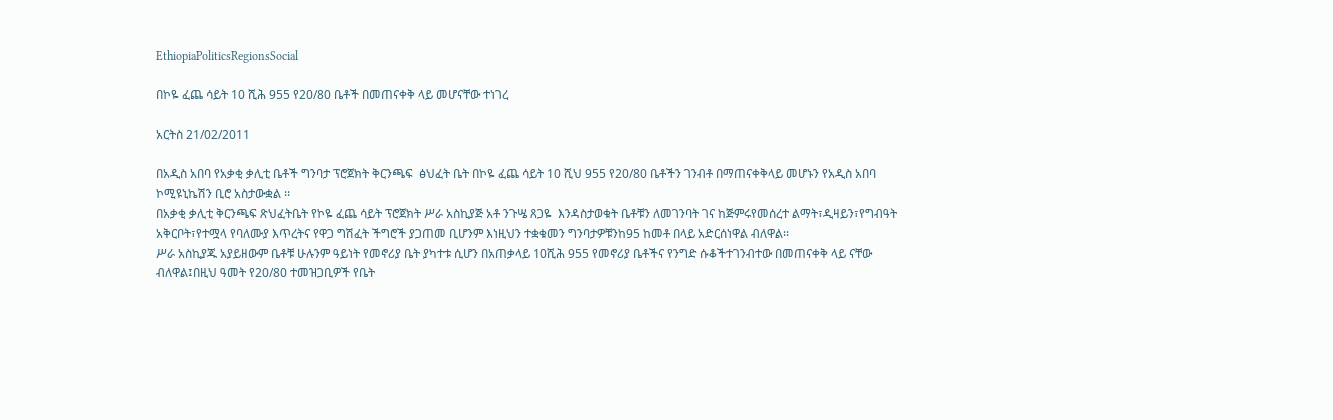EthiopiaPoliticsRegionsSocial

በኮዬ ፈጨ ሳይት 10 ሺሕ 955 የ20/80 ቤቶች በመጠናቀቅ ላይ መሆናቸው ተነገረ

አርትስ 21/02/2011

በአዲስ አበባ የአቃቂ ቃሊቲ ቤቶች ግንባታ ፕሮጀክት ቅርንጫፍ  ፅህፈት ቤት በኮዬ ፈጨ ሳይት 10 ሺህ 955 የ20/80 ቤቶችን ገንብቶ በማጠናቀቅላይ መሆኑን የአዲስ አበባ ኮሚዩኒኬሽን ቢሮ አስታውቋል ፡፡
በአቃቂ ቃሊቲ ቅርንጫፍ ጽህፈትቤት የኮዬ ፈጨ ሳይት ፕሮጀክት ሥራ አስኪያጅ አቶ ንጉሤ ጸጋዬ  እንዳስታወቁት ቤቶቹን ለመገንባት ገና ከጅምሩየመሰረተ ልማት፣ዲዛይን፣የግብዓት አቅርቦት፣የተሟላ የባለሙያ እጥረትና የዋጋ ግሽፈት ችግሮች ያጋጠመ ቢሆንም እነዚህን ተቋቁመን ግንባታዎቹንከ95 ከመቶ በላይ አድርሰነዋል ብለዋል፡፡
ሥራ አስኪያጁ አያይዘውም ቤቶቹ ሁሉንም ዓይነት የመኖሪያ ቤት ያካተቱ ሲሆን በአጠቃላይ 10ሺሕ 955 የመኖሪያ ቤቶችና የንግድ ሱቆችተገንብተው በመጠናቀቅ ላይ ናቸው ብለዋል፤በዚህ ዓመት የ20/80 ተመዝጋቢዎች የቤት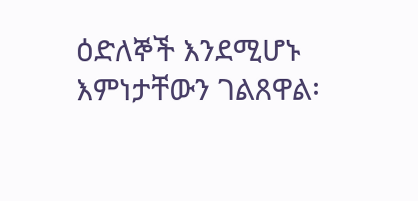ዕድለኞች እንደሚሆኑ እምነታቸውን ገልጸዋል፡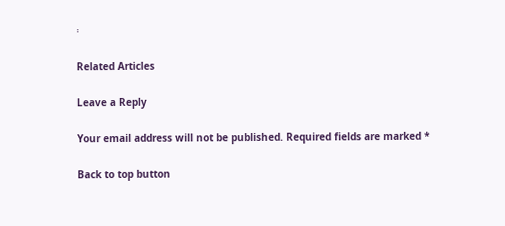፡

Related Articles

Leave a Reply

Your email address will not be published. Required fields are marked *

Back to top button